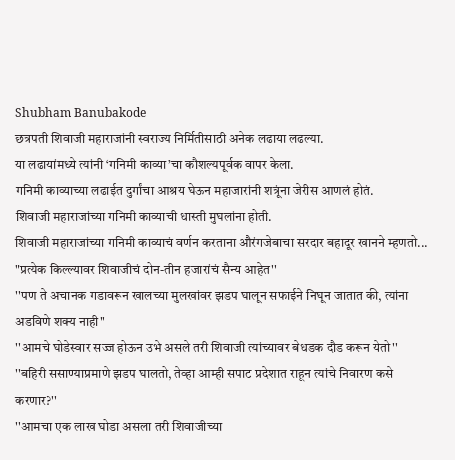Shubham Banubakode
छत्रपती शिवाजी महाराजांनी स्वराज्य निर्मितीसाठी अनेक लढाया लढल्या.
या लढायांमध्ये त्यांनी ‘गनिमी काव्या’चा कौशल्यपूर्वक वापर केला.
गनिमी काव्याच्या लढाईत दुर्गांचा आश्रय घेऊन महाजारांनी शत्रूंना जेरीस आणलं होतं.
शिवाजी महाराजांच्या गनिमी काव्याची धास्ती मुघलांना होती.
शिवाजी महाराजांच्या गनिमी काव्याचं वर्णन करताना औरंगजेबाचा सरदार बहादूर खानने म्हणतो...
"प्रत्येक किल्ल्यावर शिवाजीचं दोन-तीन हजारांचं सैन्य आहेत''
''पण ते अचानक गडावरून खालच्या मुलखांवर झडप घालून सफाईने निघून जातात की, त्यांना अडविणे शक्य नाही''
''आमचे घोडेस्वार सज्ज होऊन उभे असले तरी शिवाजी त्यांच्यावर बेधडक दौड करून येतो''
''बहिरी ससाण्याप्रमाणे झडप घालतो, तेव्हा आम्ही सपाट प्रदेशात राहून त्यांचे निवारण कसे करणार?''
''आमचा एक लाख घोडा असला तरी शिवाजीच्या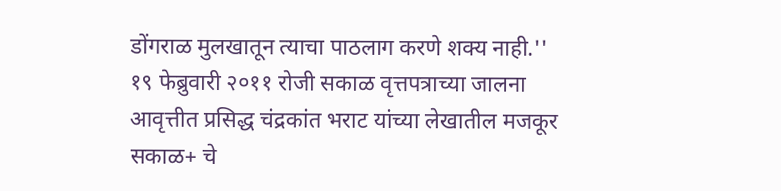डोंगराळ मुलखातून त्याचा पाठलाग करणे शक्य नाही.''
१९ फेब्रुवारी २०११ रोजी सकाळ वृत्तपत्राच्या जालना आवृत्तीत प्रसिद्ध चंद्रकांत भराट यांच्या लेखातील मजकूर
सकाळ+ चे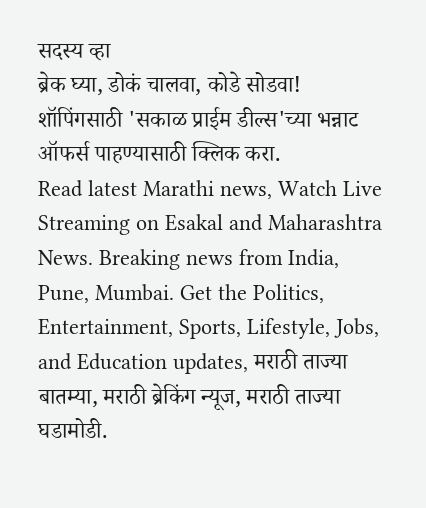सदस्य व्हा
ब्रेक घ्या, डोकं चालवा, कोडे सोडवा!
शॉपिंगसाठी 'सकाळ प्राईम डील्स'च्या भन्नाट ऑफर्स पाहण्यासाठी क्लिक करा.
Read latest Marathi news, Watch Live Streaming on Esakal and Maharashtra News. Breaking news from India, Pune, Mumbai. Get the Politics, Entertainment, Sports, Lifestyle, Jobs, and Education updates, मराठी ताज्या बातम्या, मराठी ब्रेकिंग न्यूज, मराठी ताज्या घडामोडी.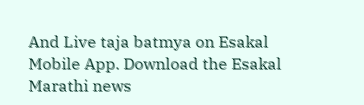And Live taja batmya on Esakal Mobile App. Download the Esakal Marathi news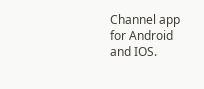Channel app for Android and IOS.